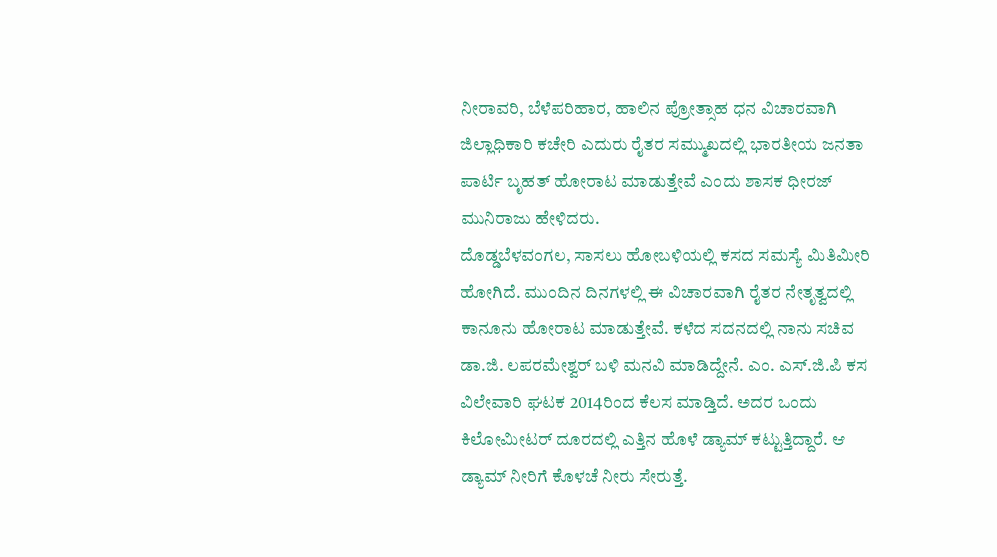ನೀರಾವರಿ, ಬೆಳೆಪರಿಹಾರ, ಹಾಲಿನ ಪ್ರೋತ್ಸಾಹ ಧನ ವಿಚಾರವಾಗಿ ಜಿಲ್ಲಾಧಿಕಾರಿ ಕಚೇರಿ ಎದುರು ರೈತರ ಸಮ್ಮುಖದಲ್ಲಿ ಭಾರತೀಯ ಜನತಾ ಪಾರ್ಟಿ ಬೃಹತ್ ಹೋರಾಟ ಮಾಡುತ್ತೇವೆ ಎಂದು ಶಾಸಕ ಧೀರಜ್ ಮುನಿರಾಜು ಹೇಳಿದರು.
ದೊಡ್ಡಬೆಳವಂಗಲ, ಸಾಸಲು ಹೋಬಳಿಯಲ್ಲಿ ಕಸದ ಸಮಸ್ಯೆ ಮಿತಿಮೀರಿ ಹೋಗಿದೆ. ಮುಂದಿನ ದಿನಗಳಲ್ಲಿ ಈ ವಿಚಾರವಾಗಿ ರೈತರ ನೇತೃತ್ವದಲ್ಲಿ ಕಾನೂನು ಹೋರಾಟ ಮಾಡುತ್ತೇವೆ. ಕಳೆದ ಸದನದಲ್ಲಿ ನಾನು ಸಚಿವ ಡಾ.ಜಿ. ಲಪರಮೇಶ್ವರ್ ಬಳಿ ಮನವಿ ಮಾಡಿದ್ದೇನೆ. ಎಂ. ಎಸ್.ಜಿ.ಪಿ ಕಸ ವಿಲೇವಾರಿ ಘಟಕ 2014ರಿಂದ ಕೆಲಸ ಮಾಡ್ತಿದೆ. ಅದರ ಒಂದು ಕಿಲೋಮೀಟರ್ ದೂರದಲ್ಲಿ ಎತ್ತಿನ ಹೊಳೆ ಡ್ಯಾಮ್ ಕಟ್ಟುತ್ತಿದ್ದಾರೆ. ಆ ಡ್ಯಾಮ್ ನೀರಿಗೆ ಕೊಳಚೆ ನೀರು ಸೇರುತ್ತೆ.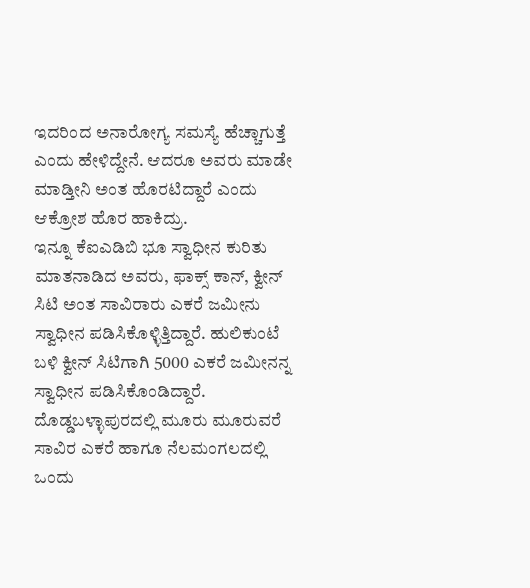ಇದರಿಂದ ಅನಾರೋಗ್ಯ ಸಮಸ್ಯೆ ಹೆಚ್ಚಾಗುತ್ತೆ ಎಂದು ಹೇಳಿದ್ದೇನೆ. ಆದರೂ ಅವರು ಮಾಡೇ ಮಾಡ್ತೀನಿ ಅಂತ ಹೊರಟಿದ್ದಾರೆ ಎಂದು ಆಕ್ರೋಶ ಹೊರ ಹಾಕಿದ್ರು.
ಇನ್ನೂ ಕೆಐಎಡಿಬಿ ಭೂ ಸ್ವಾಧೀನ ಕುರಿತು ಮಾತನಾಡಿದ ಅವರು, ಫಾಕ್ಸ್ ಕಾನ್, ಕ್ವೀನ್ ಸಿಟಿ ಅಂತ ಸಾವಿರಾರು ಎಕರೆ ಜಮೀನು ಸ್ವಾಧೀನ ಪಡಿಸಿಕೊಳ್ಳಿತ್ತಿದ್ದಾರೆ. ಹುಲಿಕುಂಟೆ ಬಳಿ ಕ್ವೀನ್ ಸಿಟಿಗಾಗಿ 5000 ಎಕರೆ ಜಮೀನನ್ನ ಸ್ವಾಧೀನ ಪಡಿಸಿಕೊಂಡಿದ್ದಾರೆ. ದೊಡ್ಡಬಳ್ಳಾಪುರದಲ್ಲಿ ಮೂರು ಮೂರುವರೆ ಸಾವಿರ ಎಕರೆ ಹಾಗೂ ನೆಲಮಂಗಲದಲ್ಲಿ ಒಂದು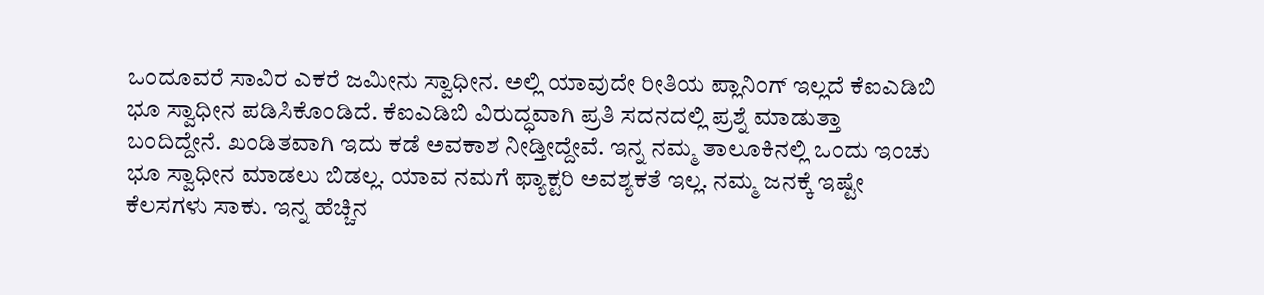ಒಂದೂವರೆ ಸಾವಿರ ಎಕರೆ ಜಮೀನು ಸ್ವಾಧೀನ. ಅಲ್ಲಿ ಯಾವುದೇ ರೀತಿಯ ಪ್ಲಾನಿಂಗ್ ಇಲ್ಲದೆ ಕೆಐಎಡಿಬಿ ಭೂ ಸ್ವಾಧೀನ ಪಡಿಸಿಕೊಂಡಿದೆ. ಕೆಐಎಡಿಬಿ ವಿರುದ್ಧವಾಗಿ ಪ್ರತಿ ಸದನದಲ್ಲಿ ಪ್ರಶ್ನೆ ಮಾಡುತ್ತಾ ಬಂದಿದ್ದೇನೆ. ಖಂಡಿತವಾಗಿ ಇದು ಕಡೆ ಅವಕಾಶ ನೀಡ್ತೀದ್ದೇವೆ. ಇನ್ನ ನಮ್ಮ ತಾಲೂಕಿನಲ್ಲಿ ಒಂದು ಇಂಚು ಭೂ ಸ್ವಾಧೀನ ಮಾಡಲು ಬಿಡಲ್ಲ. ಯಾವ ನಮಗೆ ಫ್ಯಾಕ್ಟರಿ ಅವಶ್ಯಕತೆ ಇಲ್ಲ. ನಮ್ಮ ಜನಕ್ಕೆ ಇಷ್ಟೇ ಕೆಲಸಗಳು ಸಾಕು. ಇನ್ನ ಹೆಚ್ಚಿನ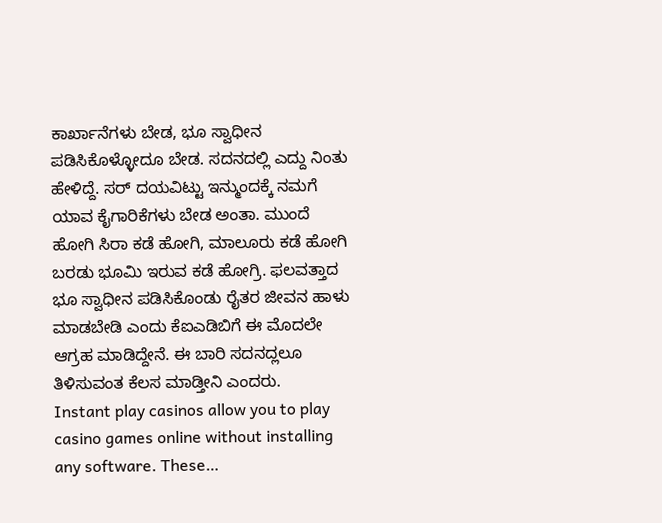ಕಾರ್ಖಾನೆಗಳು ಬೇಡ, ಭೂ ಸ್ವಾಧೀನ ಪಡಿಸಿಕೊಳ್ಳೋದೂ ಬೇಡ. ಸದನದಲ್ಲಿ ಎದ್ದು ನಿಂತು ಹೇಳಿದ್ದೆ. ಸರ್ ದಯವಿಟ್ಟು ಇನ್ಮುಂದಕ್ಕೆ ನಮಗೆ ಯಾವ ಕೈಗಾರಿಕೆಗಳು ಬೇಡ ಅಂತಾ. ಮುಂದೆ ಹೋಗಿ ಸಿರಾ ಕಡೆ ಹೋಗಿ, ಮಾಲೂರು ಕಡೆ ಹೋಗಿ ಬರಡು ಭೂಮಿ ಇರುವ ಕಡೆ ಹೋಗ್ರಿ. ಫಲವತ್ತಾದ ಭೂ ಸ್ವಾಧೀನ ಪಡಿಸಿಕೊಂಡು ರೈತರ ಜೀವನ ಹಾಳು ಮಾಡಬೇಡಿ ಎಂದು ಕೆಐಎಡಿಬಿಗೆ ಈ ಮೊದಲೇ ಆಗ್ರಹ ಮಾಡಿದ್ದೇನೆ. ಈ ಬಾರಿ ಸದನದ್ಲಲೂ ತಿಳಿಸುವಂತ ಕೆಲಸ ಮಾಡ್ತೀನಿ ಎಂದರು.
Instant play casinos allow you to play casino games online without installing any software. These…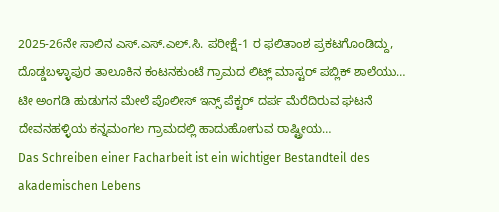2025-26ನೇ ಸಾಲಿನ ಎಸ್.ಎಸ್.ಎಲ್.ಸಿ. ಪರೀಕ್ಷೆ-1 ರ ಫಲಿತಾಂಶ ಪ್ರಕಟಗೊಂಡಿದ್ದು, ದೊಡ್ಡಬಳ್ಳಾಪುರ ತಾಲೂಕಿನ ಕಂಟನಕುಂಟೆ ಗ್ರಾಮದ ಲಿಟ್ಲ್ ಮಾಸ್ಟರ್ ಪಬ್ಲಿಕ್ ಶಾಲೆಯು…
ಟೀ ಅಂಗಡಿ ಹುಡುಗನ ಮೇಲೆ ಪೊಲೀಸ್ ಇನ್ಸ್ ಪೆಕ್ಟರ್ ದರ್ಪ ಮೆರೆದಿರುವ ಘಟನೆ ದೇವನಹಳ್ಳಿಯ ಕನ್ನಮಂಗಲ ಗ್ರಾಮದಲ್ಲಿ ಹಾದುಹೋಗುವ ರಾಷ್ಟ್ರೀಯ…
Das Schreiben einer Facharbeit ist ein wichtiger Bestandteil des akademischen Lebens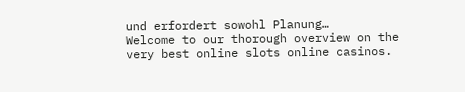und erfordert sowohl Planung…
Welcome to our thorough overview on the very best online slots online casinos.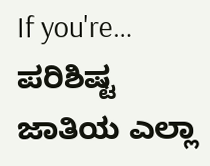If you're…
ಪರಿಶಿಷ್ಟ ಜಾತಿಯ ಎಲ್ಲಾ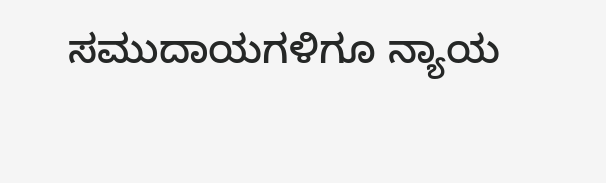ಸಮುದಾಯಗಳಿಗೂ ನ್ಯಾಯ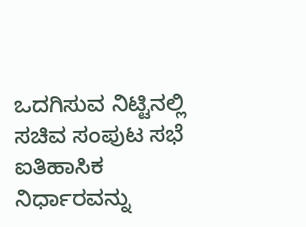ಒದಗಿಸುವ ನಿಟ್ಟಿನಲ್ಲಿ ಸಚಿವ ಸಂಪುಟ ಸಭೆ ಐತಿಹಾಸಿಕ ನಿರ್ಧಾರವನ್ನು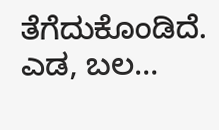ತೆಗೆದುಕೊಂಡಿದೆ. ಎಡ, ಬಲ…